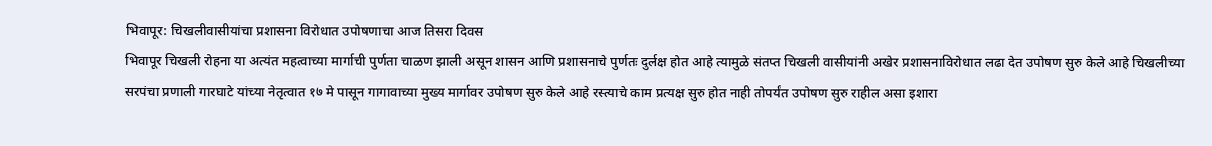भिवापूर: चिखलीवासीयांचा प्रशासना विरोधात उपोषणाचा आज तिसरा दिवस
भिवापूर चिखली रोहना या अत्यंत महत्वाच्या मार्गाची पुर्णता चाळण झाली असून शासन आणि प्रशासनाचे पुर्णतः दुर्लक्ष होत आहे त्यामुळे संतप्त चिखली वासीयांनी अखेर प्रशासनाविरोधात लढा देत उपोषण सुरु केले आहे चिखलीच्या सरपंचा प्रणाली गारघाटे यांच्या नेतृत्वात १७ मे पासून गागावाच्या मुख्य मार्गावर उपोषण सुरु केले आहे रस्त्याचे काम प्रत्यक्ष सुरु होत नाही तोपर्यंत उपोषण सुरु राहील असा इशारा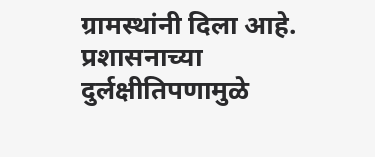ग्रामस्थांनी दिला आहे. प्रशासनाच्या दुर्लक्षीतिपणामुळे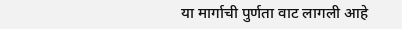या मार्गाची पुर्णता वाट लागली आहे